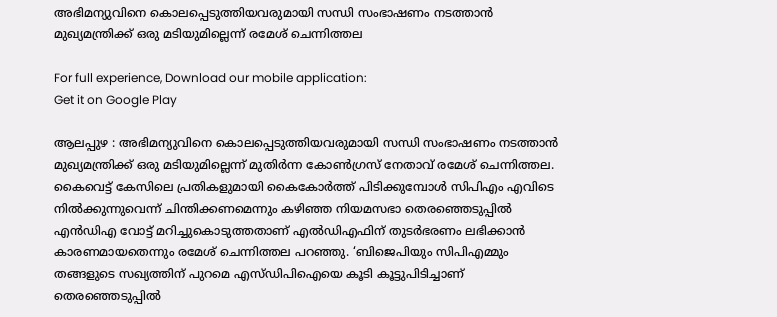അഭിമന്യുവിനെ കൊലപ്പെടുത്തിയവരുമായി സന്ധി സംഭാഷണം നടത്താന്‍ മുഖ്യമന്ത്രിക്ക് ഒരു മടിയുമില്ലെന്ന് രമേശ് ചെന്നിത്തല

For full experience, Download our mobile application:
Get it on Google Play

ആലപ്പുഴ : അഭിമന്യുവിനെ കൊലപ്പെടുത്തിയവരുമായി സന്ധി സംഭാഷണം നടത്താന്‍ മുഖ്യമന്ത്രിക്ക് ഒരു മടിയുമില്ലെന്ന് മുതിര്‍ന്ന കോണ്‍ഗ്രസ് നേതാവ് രമേശ് ചെന്നിത്തല. കൈവെട്ട് കേസിലെ പ്രതികളുമായി കൈകോര്‍ത്ത് പിടിക്കുമ്പോള്‍ സിപിഎം എവിടെ നില്‍ക്കുന്നുവെന്ന് ചിന്തിക്കണമെന്നും കഴിഞ്ഞ നിയമസഭാ തെരഞ്ഞെടുപ്പില്‍ എന്‍ഡിഎ വോട്ട് മറിച്ചുകൊടുത്തതാണ് എല്‍ഡിഎഫിന് തുടര്‍ഭരണം ലഭിക്കാൻ കാരണമായതെന്നും രമേശ് ചെന്നിത്തല പറഞ്ഞു. ‘ബിജെപിയും സിപിഎമ്മും തങ്ങളുടെ സഖ്യത്തിന് പുറമെ എസ്ഡിപിഐയെ കൂടി കൂട്ടുപിടിച്ചാണ് തെരഞ്ഞെടുപ്പില്‍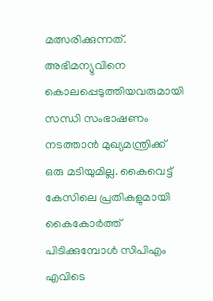മത്സരിക്കുന്നത്. അഭിമന്യുവിനെ കൊലപ്പെടുത്തിയവരുമായി സന്ധി സംഭാഷണം നടത്താന്‍ മുഖ്യമന്ത്രിക്ക് ഒരു മടിയുമില്ല. കൈവെട്ട് കേസിലെ പ്രതികളുമായി കൈകോര്‍ത്ത് പിടിക്കുമ്പോള്‍ സിപിഎം എവിടെ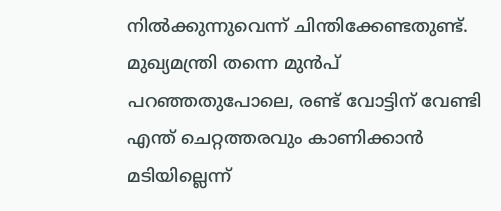നില്‍ക്കുന്നുവെന്ന് ചിന്തിക്കേണ്ടതുണ്ട്. മുഖ്യമന്ത്രി തന്നെ മുന്‍പ് പറഞ്ഞതുപോലെ, രണ്ട് വോട്ടിന് വേണ്ടി എന്ത് ചെറ്റത്തരവും കാണിക്കാന്‍ മടിയില്ലെന്ന്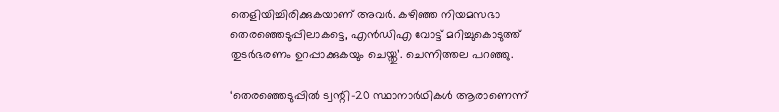തെളിയിച്ചിരിക്കുകയാണ് അവര്‍. കഴിഞ്ഞ നിയമസഭാ തെരഞ്ഞെടുപ്പിലാകട്ടെ, എന്‍ഡിഎ വോട്ട് മറിച്ചുകൊടുത്ത് തുടര്‍ഭരണം ഉറപ്പാക്കുകയും ചെയ്തു’. ചെന്നിത്തല പറഞ്ഞു.

‘തെരഞ്ഞെടുപ്പില്‍ ട്വന്റി-20 സ്ഥാനാര്‍ഥികള്‍ ആരാണെന്ന്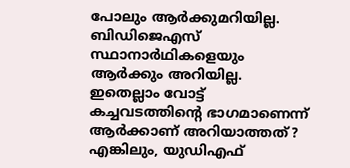പോലും ആര്‍ക്കുമറിയില്ല. ബിഡിജെഎസ് സ്ഥാനാര്‍ഥികളെയും ആര്‍ക്കും അറിയില്ല. ഇതെല്ലാം വോട്ട് കച്ചവടത്തിന്റെ ഭാഗമാണെന്ന് ആര്‍ക്കാണ് അറിയാത്തത്? എങ്കിലും, യുഡിഎഫ്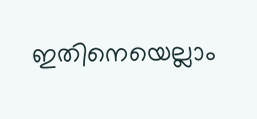ഇതിനെയെല്ലാം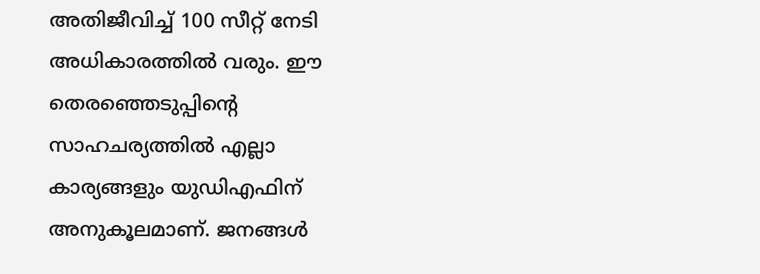അതിജീവിച്ച് 100 സീറ്റ് നേടി അധികാരത്തില്‍ വരും. ഈ തെരഞ്ഞെടുപ്പിന്റെ സാഹചര്യത്തില്‍ എല്ലാ കാര്യങ്ങളും യുഡിഎഫിന് അനുകൂലമാണ്. ജനങ്ങള്‍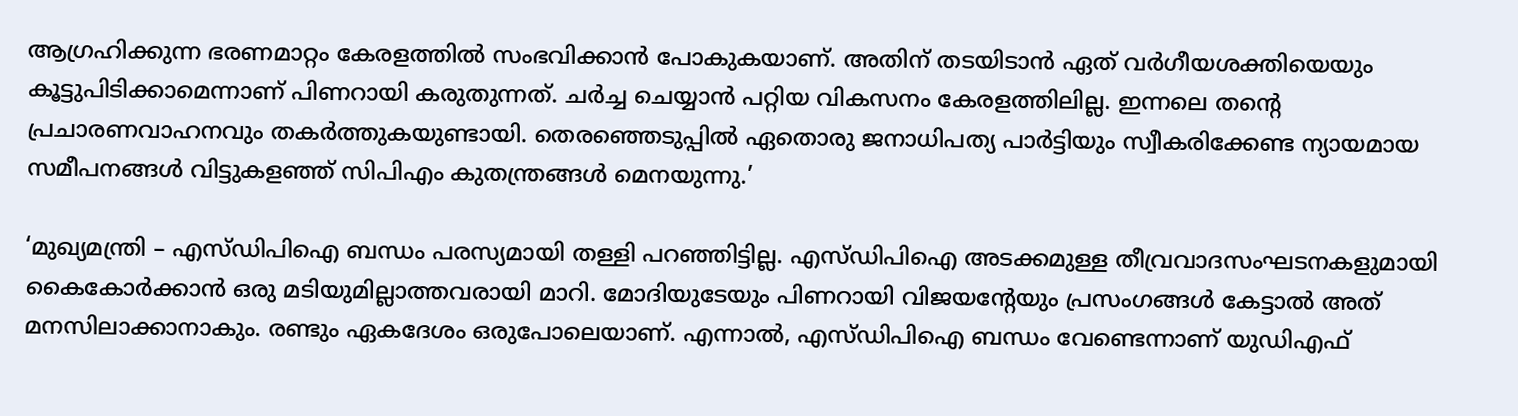ആഗ്രഹിക്കുന്ന ഭരണമാറ്റം കേരളത്തില്‍ സംഭവിക്കാന്‍ പോകുകയാണ്. അതിന് തടയിടാന്‍ ഏത് വര്‍ഗീയശക്തിയെയും കൂട്ടുപിടിക്കാമെന്നാണ് പിണറായി കരുതുന്നത്. ചര്‍ച്ച ചെയ്യാന്‍ പറ്റിയ വികസനം കേരളത്തിലില്ല. ഇന്നലെ തന്റെ പ്രചാരണവാഹനവും തകര്‍ത്തുകയുണ്ടായി. തെരഞ്ഞെടുപ്പില്‍ ഏതൊരു ജനാധിപത്യ പാര്‍ട്ടിയും സ്വീകരിക്കേണ്ട ന്യായമായ സമീപനങ്ങള്‍ വിട്ടുകളഞ്ഞ് സിപിഎം കുതന്ത്രങ്ങള്‍ മെനയുന്നു.’

‘മുഖ്യമന്ത്രി – എസ്ഡിപിഐ ബന്ധം പരസ്യമായി തള്ളി പറഞ്ഞിട്ടില്ല. എസ്ഡിപിഐ അടക്കമുള്ള തീവ്രവാദസംഘടനകളുമായി കൈകോര്‍ക്കാന്‍ ഒരു മടിയുമില്ലാത്തവരായി മാറി. മോദിയുടേയും പിണറായി വിജയന്റേയും പ്രസംഗങ്ങള്‍ കേട്ടാല്‍ അത് മനസിലാക്കാനാകും. രണ്ടും ഏകദേശം ഒരുപോലെയാണ്. എന്നാല്‍, എസ്ഡിപിഐ ബന്ധം വേണ്ടെന്നാണ് യുഡിഎഫ്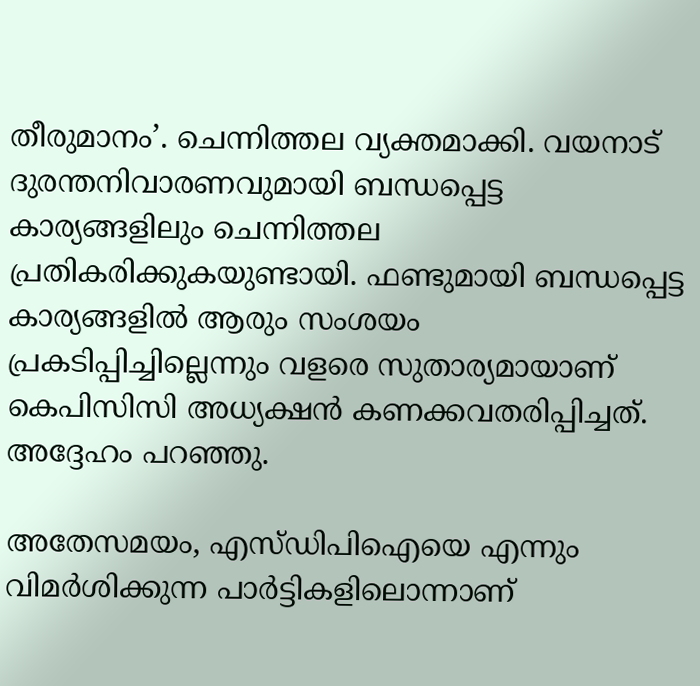തീരുമാനം’. ചെന്നിത്തല വ്യക്തമാക്കി. വയനാട് ദുരന്തനിവാരണവുമായി ബന്ധപ്പെട്ട കാര്യങ്ങളിലും ചെന്നിത്തല പ്രതികരിക്കുകയുണ്ടായി. ഫണ്ടുമായി ബന്ധപ്പെട്ട കാര്യങ്ങളില്‍ ആരും സംശയം പ്രകടിപ്പിച്ചില്ലെന്നും വളരെ സുതാര്യമായാണ് കെപിസിസി അധ്യക്ഷന്‍ കണക്കവതരിപ്പിച്ചത്. അദ്ദേഹം പറഞ്ഞു.

അതേസമയം, എസ്ഡിപിഐയെ എന്നും വിമര്‍ശിക്കുന്ന പാര്‍ട്ടികളിലൊന്നാണ്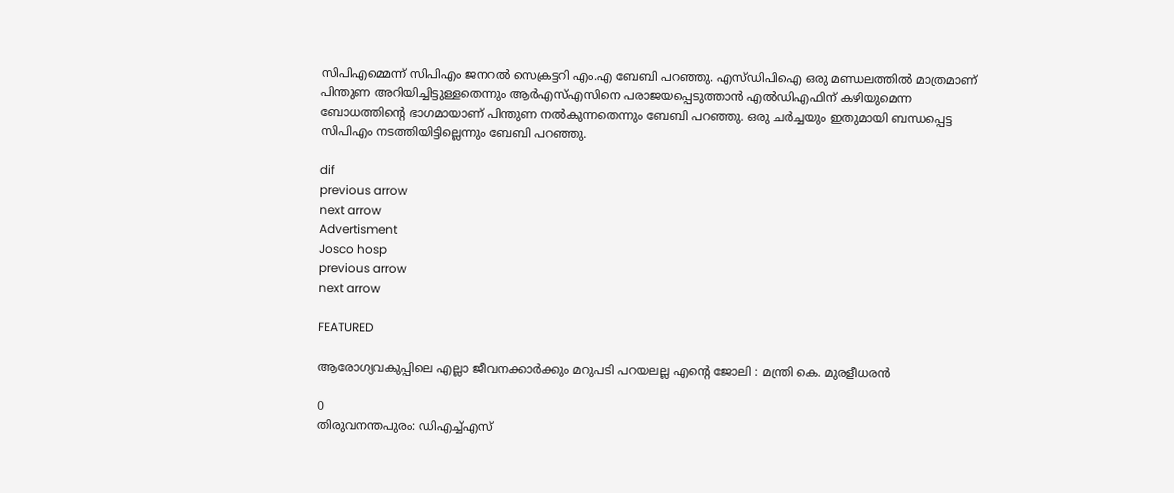സിപിഎമ്മെന്ന് സിപിഎം ജനറല്‍ സെക്രട്ടറി എം.എ ബേബി പറഞ്ഞു. എസ്ഡിപിഐ ഒരു മണ്ഡലത്തില്‍ മാത്രമാണ് പിന്തുണ അറിയിച്ചിട്ടുള്ളതെന്നും ആര്‍എസ്എസിനെ പരാജയപ്പെടുത്താന്‍ എല്‍ഡിഎഫിന് കഴിയുമെന്ന ബോധത്തിന്റെ ഭാഗമായാണ് പിന്തുണ നല്‍കുന്നതെന്നും ബേബി പറഞ്ഞു. ഒരു ചര്‍ച്ചയും ഇതുമായി ബന്ധപ്പെട്ട സിപിഎം നടത്തിയിട്ടില്ലെന്നും ബേബി പറഞ്ഞു.

dif
previous arrow
next arrow
Advertisment
Josco hosp
previous arrow
next arrow

FEATURED

ആരോഗ്യവകുപ്പിലെ എല്ലാ ജീവനക്കാർക്കും മറുപടി പറയലല്ല എൻ്റെ ജോലി : മന്ത്രി കെ. മുരളീധരൻ

0
തിരുവനന്തപുരം: ഡിഎച്ച്എസ്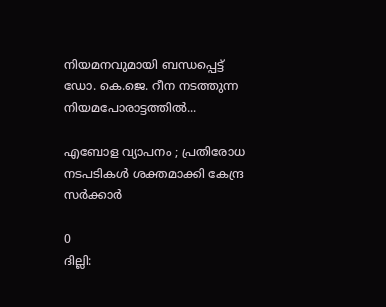നിയമനവുമായി ബന്ധപ്പെട്ട് ഡോ. കെ.ജെ. റീന നടത്തുന്ന നിയമപോരാട്ടത്തിൽ...

എബോള വ്യാപനം ; പ്രതിരോധ നടപടികൾ ശക്തമാക്കി കേന്ദ്ര സർക്കാർ

0
ദില്ലി: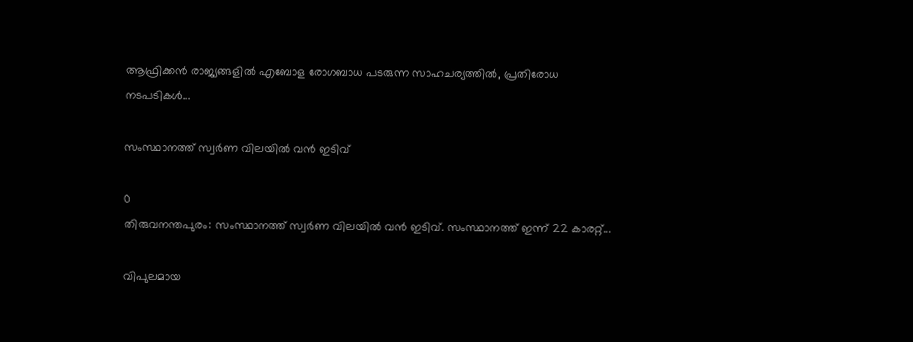ആഫ്രിക്കൻ രാജ്യങ്ങളിൽ എബോള രോഗബാധ പടരുന്ന സാഹചര്യത്തിൽ, പ്രതിരോധ നടപടികൾ...

സംസ്ഥാനത്ത് സ്വർണ വിലയിൽ വൻ ഇടിവ്

0
തിരുവനന്തപുരം: സംസ്ഥാനത്ത് സ്വർണ വിലയിൽ വൻ ഇടിവ്. സംസ്ഥാനത്ത് ഇന്ന് 22 കാരറ്റ്...

വിപുലമായ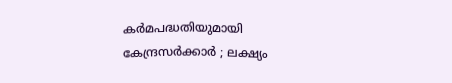കർമപദ്ധതിയുമായി കേന്ദ്രസർക്കാർ ; ലക്ഷ്യം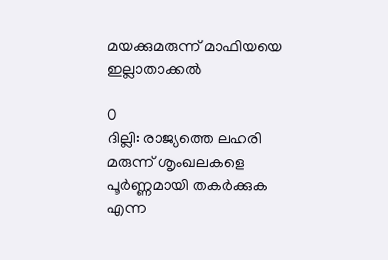മയക്കുമരുന്ന് മാഫിയയെ ഇല്ലാതാക്കൽ

0
ദില്ലി: രാജ്യത്തെ ലഹരി മരുന്ന് ശൃംഖലകളെ പൂർണ്ണമായി തകർക്കുക എന്ന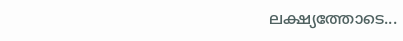ലക്ഷ്യത്തോടെ...